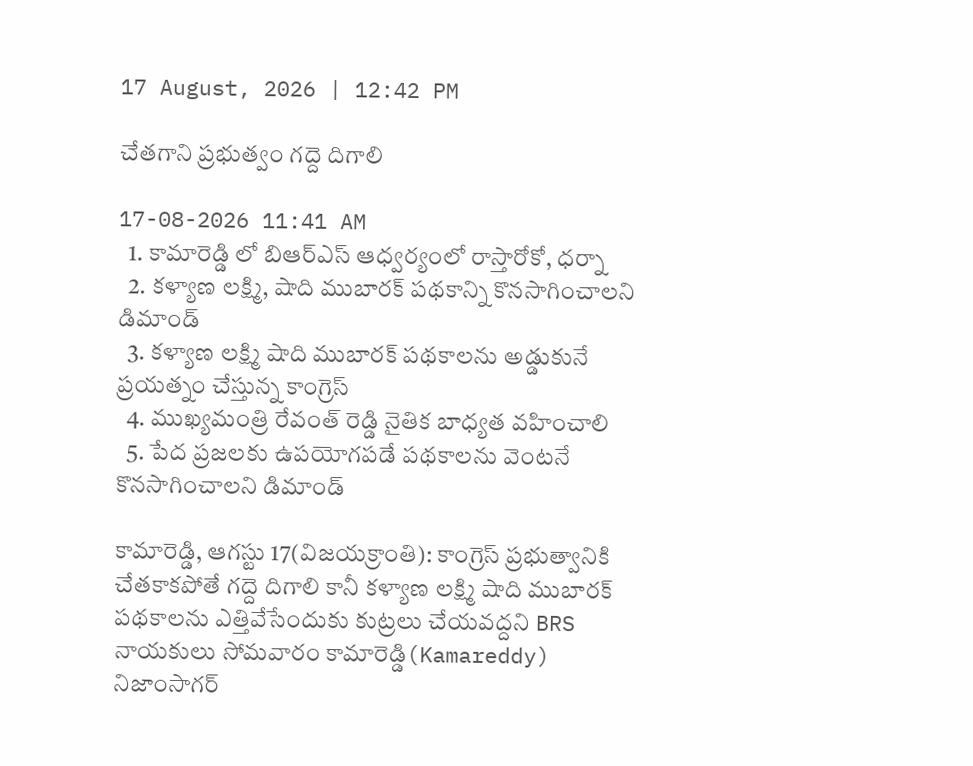17 August, 2026 | 12:42 PM

చేతగాని ప్రభుత్వం గద్దె దిగాలి

17-08-2026 11:41 AM
  1. కామారెడ్డి లో బిఆర్ఎస్ ఆధ్వర్యంలో రాస్తారోకో, ధర్నా
  2. కళ్యాణ లక్ష్మి, షాది ముబారక్ పథకాన్ని కొనసాగించాలని డిమాండ్
  3. కళ్యాణ లక్ష్మి షాది ముబారక్ పథకాలను అడ్డుకునే ప్రయత్నం చేస్తున్న కాంగ్రెస్
  4. ముఖ్యమంత్రి రేవంత్ రెడ్డి నైతిక బాధ్యత వహించాలి
  5. పేద ప్రజలకు ఉపయోగపడే పథకాలను వెంటనే కొనసాగించాలని డిమాండ్

కామారెడ్డి, ఆగస్టు 17(విజయక్రాంతి): కాంగ్రెస్ ప్రభుత్వానికి చేతకాకపోతే గద్దె దిగాలి కానీ కళ్యాణ లక్ష్మి షాది ముబారక్ పథకాలను ఎత్తివేసేందుకు కుట్రలు చేయవద్దని BRS నాయకులు సోమవారం కామారెడ్డి(Kamareddy) నిజాంసాగర్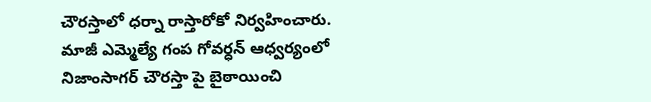చౌరస్తాలో ధర్నా రాస్తారోకో నిర్వహించారు. మాజీ ఎమ్మెల్యే గంప గోవర్ధన్ ఆధ్వర్యంలో నిజాంసాగర్ చౌరస్తా పై బైఠాయించి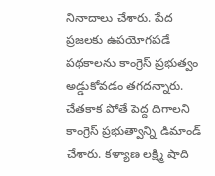నినాదాలు చేశారు. పేద ప్రజలకు ఉపయోగపడే పథకాలను కాంగ్రెస్ ప్రభుత్వం అడ్డుకోవడం తగదన్నారు. చేతకాక పోతే పెద్ద దిగాలని కాంగ్రెస్ ప్రభుత్వాన్ని డిమాండ్ చేశారు. కళ్యాణ లక్ష్మి షాది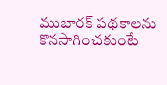ముబారక్ పథకాలను కొనసాగించకుంటే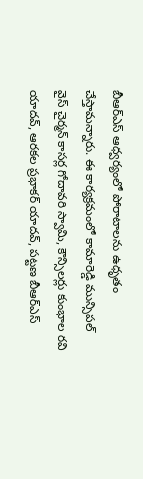బీఆర్ఎస్ ఆధ్వర్యంలో పోరాటాలను ఉధృతం చేస్తామన్నారు. ఈ కార్యక్రమంలో కామారెడ్డి మున్సిపల్ వైస్ చైర్మన్ కాసర్ల గోదావరి స్వామి, కౌన్సిలర్లు కుంభాల రవి యాదవ్, ఆరకల ప్రభాకర్ యాదవ్, పట్టణ బీఆర్ఎస్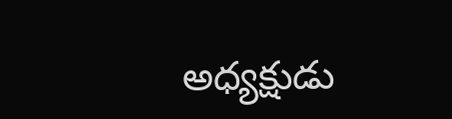అధ్యక్షుడు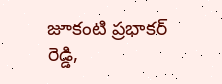జూకంటి ప్రభాకర్ రెడ్డి,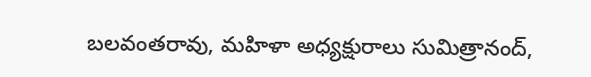బలవంతరావు, మహిళా అధ్యక్షురాలు సుమిత్రానంద్,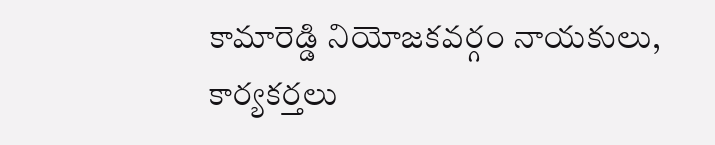కామారెడ్డి నియోజకవర్గం నాయకులు, కార్యకర్తలు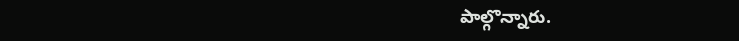పాల్గొన్నారు.